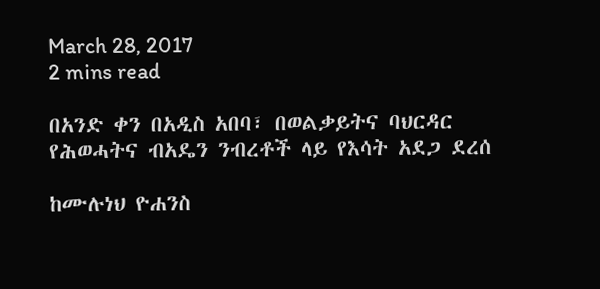March 28, 2017
2 mins read

በአንድ ቀን በአዲስ አበባ፣ በወልቃይትና ባህርዳር የሕወሓትና ብአዴን ንብረቶች ላይ የእሳት አደጋ ደረሰ

ከሙሉነህ ዮሐንስ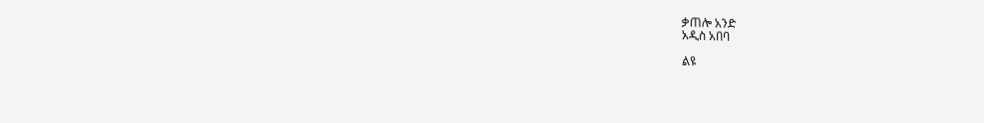ቃጠሎ አንድ
አዲስ አበባ

ልዩ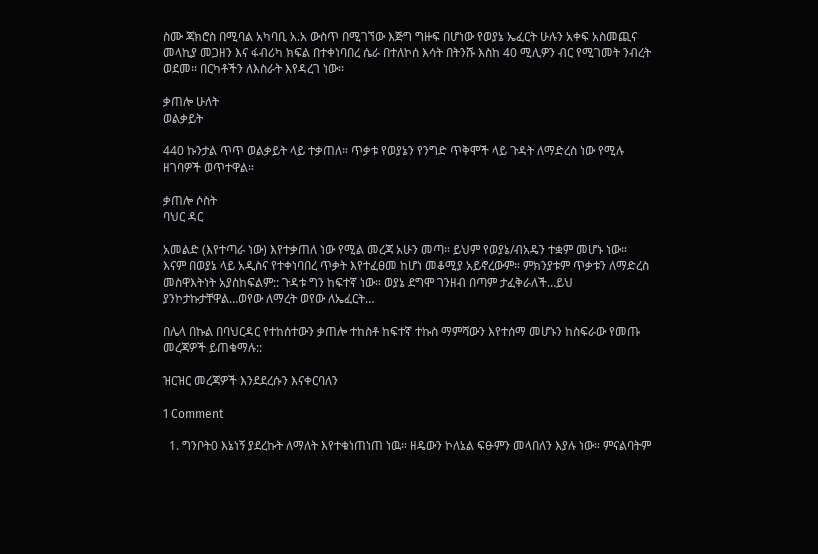ስሙ ጃክሮስ በሚባል አካባቢ አ.አ ውስጥ በሚገኘው እጅግ ግዙፍ በሆነው የወያኔ ኤፈርት ሁሉን አቀፍ አስመጪና መላኪያ መጋዘን እና ፋብሪካ ክፍል በተቀነባበረ ሴራ በተለኮሰ እሳት በትንሹ እስከ 40 ሚሊዎን ብር የሚገመት ንብረት ወደመ፡፡ በርካቶችን ለእስራት እየዳረገ ነው፡፡

ቃጠሎ ሁለት
ወልቃይት

440 ኩንታል ጥጥ ወልቃይት ላይ ተቃጠለ። ጥቃቱ የወያኔን የንግድ ጥቅሞች ላይ ጉዳት ለማድረስ ነው የሚሉ ዘገባዎች ወጥተዋል።

ቃጠሎ ሶስት
ባህር ዳር

አመልድ (እየተጣራ ነው) እየተቃጠለ ነው የሚል መረጃ አሁን መጣ። ይህም የወያኔ/ብአዴን ተቋም መሆኑ ነው።
እናም በወያኔ ላይ አዲስና የተቀነባበረ ጥቃት እየተፈፀመ ከሆነ መቆሚያ አይኖረውም። ምክንያቱም ጥቃቱን ለማድረስ መስዋእትነት አያስከፍልም:: ጉዳቱ ግን ከፍተኛ ነው። ወያኔ ደግሞ ገንዘብ በጣም ታፈቅራለች…ይህ ያንኮታኩታቸዋል…ወየው ለማረት ወየው ለኤፈርት…

በሌላ በኩል በባህርዳር የተከሰተውን ቃጠሎ ተከስቶ ከፍተኛ ተኩስ ማምሻውን እየተሰማ መሆኑን ከስፍራው የመጡ መረጃዎች ይጠቁማሉ::

ዝርዝር መረጃዎች እንደደረሱን እናቀርባለን

1 Comment

  1. ግንቦት0 እኔነኝ ያደረኩት ለማለት እየተቁነጠነጠ ነዉ። ዘዴውን ኮለኔል ፍፁምን መላበለን እያሉ ነው። ምናልባትም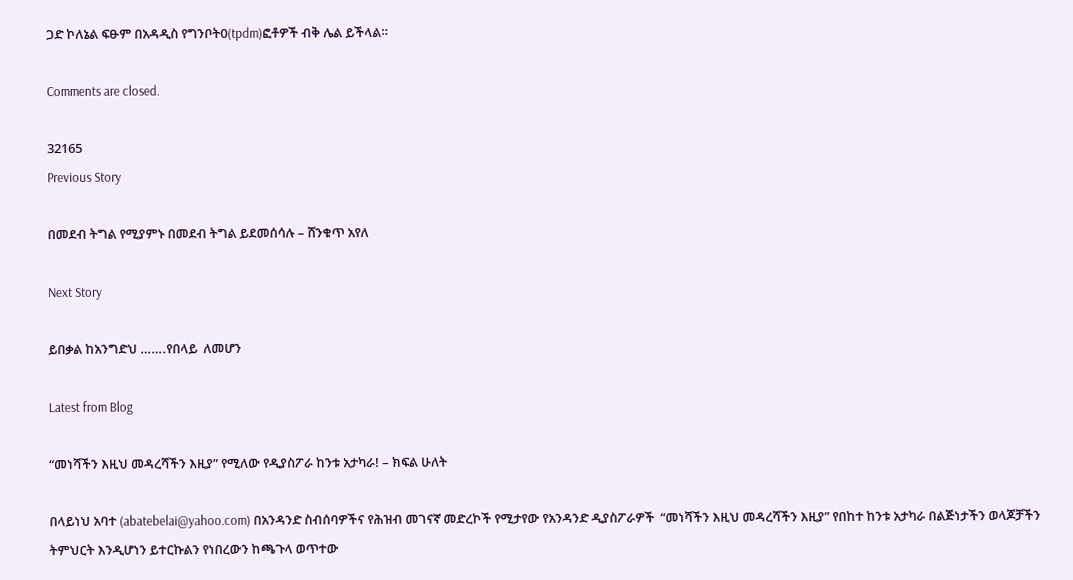ጋድ ኮለኔል ፍፁም በአዳዲስ የግንቦት0(tpdm)ፎቶዎች ብቅ ሌል ይችላል።

Comments are closed.

32165
Previous Story

በመደብ ትግል የሚያምኑ በመደብ ትግል ይደመሰሳሉ – ሸንቁጥ አየለ

Next Story

ይበቃል ከአንግድህ …….የበላይ  ለመሆን

Latest from Blog

“መነሻችን እዚህ መዳረሻችን እዚያ” የሚለው የዲያስፖራ ከንቱ አታካራ! – ክፍል ሁለት

በላይነህ አባተ (abatebelai@yahoo.com) በአንዳንድ ስብሰባዎችና የሕዝብ መገናኛ መድረኮች የሚታየው የአንዳንድ ዲያስፖራዎች  “መነሻችን እዚህ መዳረሻችን እዚያ” የበከተ ከንቱ አታካራ በልጅነታችን ወላጆቻችን ትምህርት እንዲሆነን ይተርኩልን የነበረውን ከጫጉላ ወጥተው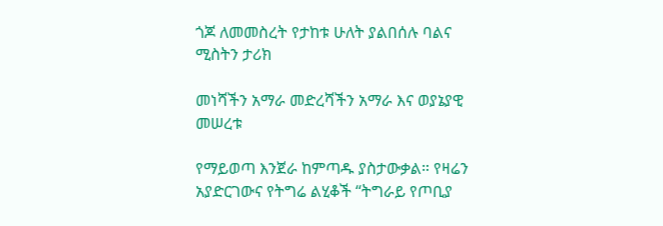ጎጆ ለመመስረት የታከቱ ሁለት ያልበሰሉ ባልና ሚስትን ታሪክ

መነሻችን አማራ መድረሻችን አማራ እና ወያኔያዊ መሠረቱ

የማይወጣ እንጀራ ከምጣዱ ያስታውቃል። የዛሬን አያድርገውና የትግሬ ልሂቆች “ትግራይ የጦቢያ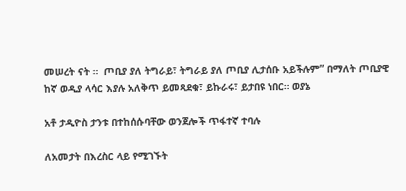መሠረት ናት ።  ጦቢያ ያለ ትግራይ፣ ትግራይ ያለ ጦቢያ ሊታሰቡ አይችሉም” በማለት ጦቢያዊ ከኛ ወዲያ ላሳር እያሉ አለቅጥ ይመጻደቁ፣ ይኩራሩ፣ ይታበዩ ነበር። ወያኔ

አቶ ታዲዮስ ታንቱ በተከሰሱባቸው ወንጀሎች ጥፋተኛ ተባሉ

ለአመታት በእረስር ላይ የሚገኙት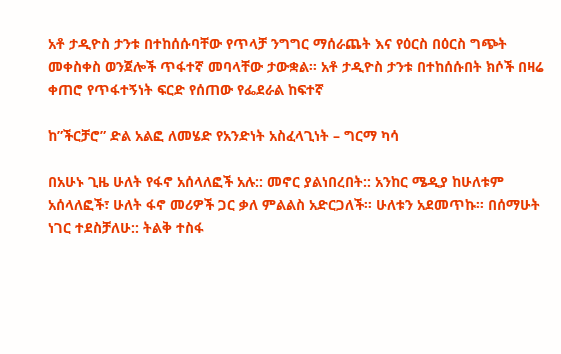አቶ ታዲዮስ ታንቱ በተከሰሱባቸው የጥላቻ ንግግር ማሰራጨት እና የዕርስ በዕርስ ግጭት መቀስቀስ ወንጀሎች ጥፋተኛ መባላቸው ታውቋል፡፡ አቶ ታዲዮስ ታንቱ በተከሰሱበት ክሶች በዛሬ ቀጠሮ የጥፋተኝነት ፍርድ የሰጠው የፌደራል ከፍተኛ

ከ”ችርቻሮ” ድል አልፎ ለመሄድ የአንድነት አስፈላጊነት – ግርማ ካሳ

በአሁኑ ጊዜ ሁለት የፋኖ አሰላለፎች አሉ:: መኖር ያልነበረበት:: አንከር ሜዲያ ከሁለቱም አሰላለፎች፣ ሁለት ፋኖ መሪዎች ጋር ቃለ ምልልስ አድርጋለች፡፡ ሁለቱን አደመጥኩ፡፡ በሰማሁት ነገር ተደስቻለሁ:: ትልቅ ተስፋ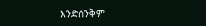እንድሰንቅም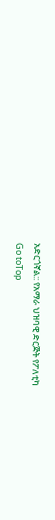አድርጎኛል:: የአማራ ህዝባዊ ድርጅት የፖለቲካ
Go toTop